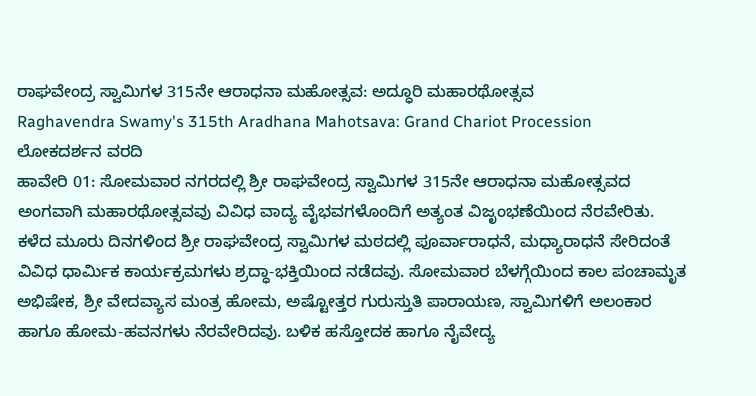ರಾಘವೇಂದ್ರ ಸ್ವಾಮಿಗಳ 315ನೇ ಆರಾಧನಾ ಮಹೋತ್ಸವ: ಅದ್ಧೂರಿ ಮಹಾರಥೋತ್ಸವ
Raghavendra Swamy's 315th Aradhana Mahotsava: Grand Chariot Procession
ಲೋಕದರ್ಶನ ವರದಿ
ಹಾವೇರಿ 01: ಸೋಮವಾರ ನಗರದಲ್ಲಿ ಶ್ರೀ ರಾಘವೇಂದ್ರ ಸ್ವಾಮಿಗಳ 315ನೇ ಆರಾಧನಾ ಮಹೋತ್ಸವದ ಅಂಗವಾಗಿ ಮಹಾರಥೋತ್ಸವವು ವಿವಿಧ ವಾದ್ಯ ವೈಭವಗಳೊಂದಿಗೆ ಅತ್ಯಂತ ವಿಜೃಂಭಣೆಯಿಂದ ನೆರವೇರಿತು.
ಕಳೆದ ಮೂರು ದಿನಗಳಿಂದ ಶ್ರೀ ರಾಘವೇಂದ್ರ ಸ್ವಾಮಿಗಳ ಮಠದಲ್ಲಿ ಪೂರ್ವಾರಾಧನೆ, ಮಧ್ಯಾರಾಧನೆ ಸೇರಿದಂತೆ ವಿವಿಧ ಧಾರ್ಮಿಕ ಕಾರ್ಯಕ್ರಮಗಳು ಶ್ರದ್ಧಾ-ಭಕ್ತಿಯಿಂದ ನಡೆದವು. ಸೋಮವಾರ ಬೆಳಗ್ಗೆಯಿಂದ ಕಾಲ ಪಂಚಾಮೃತ ಅಭಿಷೇಕ, ಶ್ರೀ ವೇದವ್ಯಾಸ ಮಂತ್ರ ಹೋಮ, ಅಷ್ಟೋತ್ತರ ಗುರುಸ್ತುತಿ ಪಾರಾಯಣ, ಸ್ವಾಮಿಗಳಿಗೆ ಅಲಂಕಾರ ಹಾಗೂ ಹೋಮ-ಹವನಗಳು ನೆರವೇರಿದವು. ಬಳಿಕ ಹಸ್ತೋದಕ ಹಾಗೂ ನೈವೇದ್ಯ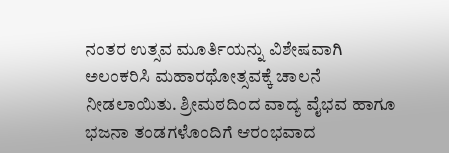ನಂತರ ಉತ್ಸವ ಮೂರ್ತಿಯನ್ನು ವಿಶೇಷವಾಗಿ ಅಲಂಕರಿಸಿ ಮಹಾರಥೋತ್ಸವಕ್ಕೆ ಚಾಲನೆ ನೀಡಲಾಯಿತು. ಶ್ರೀಮಠದಿಂದ ವಾದ್ಯ ವೈಭವ ಹಾಗೂ ಭಜನಾ ತಂಡಗಳೊಂದಿಗೆ ಆರಂಭವಾದ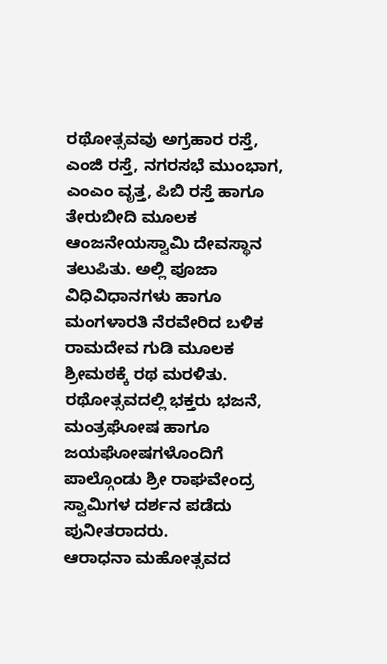ರಥೋತ್ಸವವು ಅಗ್ರಹಾರ ರಸ್ತೆ, ಎಂಜಿ ರಸ್ತೆ, ನಗರಸಭೆ ಮುಂಭಾಗ, ಎಂಎಂ ವೃತ್ತ, ಪಿಬಿ ರಸ್ತೆ ಹಾಗೂ ತೇರುಬೀದಿ ಮೂಲಕ ಆಂಜನೇಯಸ್ವಾಮಿ ದೇವಸ್ಥಾನ ತಲುಪಿತು. ಅಲ್ಲಿ ಪೂಜಾ ವಿಧಿವಿಧಾನಗಳು ಹಾಗೂ ಮಂಗಳಾರತಿ ನೆರವೇರಿದ ಬಳಿಕ ರಾಮದೇವ ಗುಡಿ ಮೂಲಕ ಶ್ರೀಮಠಕ್ಕೆ ರಥ ಮರಳಿತು.
ರಥೋತ್ಸವದಲ್ಲಿ ಭಕ್ತರು ಭಜನೆ, ಮಂತ್ರಘೋಷ ಹಾಗೂ ಜಯಘೋಷಗಳೊಂದಿಗೆ ಪಾಲ್ಗೊಂಡು ಶ್ರೀ ರಾಘವೇಂದ್ರ ಸ್ವಾಮಿಗಳ ದರ್ಶನ ಪಡೆದು ಪುನೀತರಾದರು.
ಆರಾಧನಾ ಮಹೋತ್ಸವದ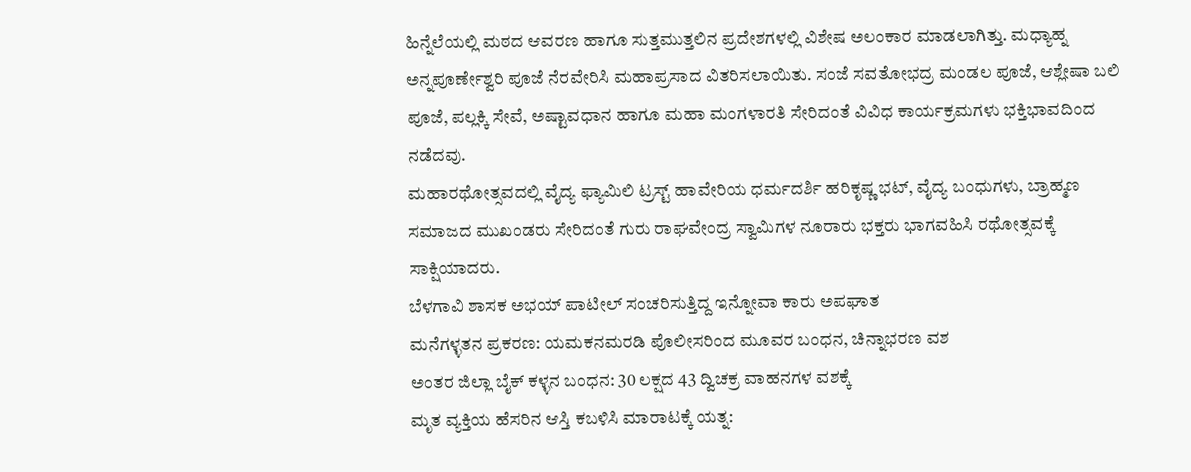ಹಿನ್ನೆಲೆಯಲ್ಲಿ ಮಠದ ಆವರಣ ಹಾಗೂ ಸುತ್ತಮುತ್ತಲಿನ ಪ್ರದೇಶಗಳಲ್ಲಿ ವಿಶೇಷ ಅಲಂಕಾರ ಮಾಡಲಾಗಿತ್ತು. ಮಧ್ಯಾಹ್ನ ಅನ್ನಪೂರ್ಣೇಶ್ವರಿ ಪೂಜೆ ನೆರವೇರಿಸಿ ಮಹಾಪ್ರಸಾದ ವಿತರಿಸಲಾಯಿತು. ಸಂಜೆ ಸವತೋಭದ್ರ ಮಂಡಲ ಪೂಜೆ, ಆಶ್ಲೇಷಾ ಬಲಿ ಪೂಜೆ, ಪಲ್ಲಕ್ಕಿ ಸೇವೆ, ಅಷ್ಟಾವಧಾನ ಹಾಗೂ ಮಹಾ ಮಂಗಳಾರತಿ ಸೇರಿದಂತೆ ವಿವಿಧ ಕಾರ್ಯಕ್ರಮಗಳು ಭಕ್ತಿಭಾವದಿಂದ ನಡೆದವು.
ಮಹಾರಥೋತ್ಸವದಲ್ಲಿ ವೈದ್ಯ ಫ್ಯಾಮಿಲಿ ಟ್ರಸ್ಟ್ ಹಾವೇರಿಯ ಧರ್ಮದರ್ಶಿ ಹರಿಕೃಷ್ಣ ಭಟ್, ವೈದ್ಯ ಬಂಧುಗಳು, ಬ್ರಾಹ್ಮಣ ಸಮಾಜದ ಮುಖಂಡರು ಸೇರಿದಂತೆ ಗುರು ರಾಘವೇಂದ್ರ ಸ್ವಾಮಿಗಳ ನೂರಾರು ಭಕ್ತರು ಭಾಗವಹಿಸಿ ರಥೋತ್ಸವಕ್ಕೆ ಸಾಕ್ಷಿಯಾದರು.
ಬೆಳಗಾವಿ ಶಾಸಕ ಅಭಯ್ ಪಾಟೀಲ್ ಸಂಚರಿಸುತ್ತಿದ್ದ ಇನ್ನೋವಾ ಕಾರು ಅಪಘಾತ
ಮನೆಗಳ್ಳತನ ಪ್ರಕರಣ: ಯಮಕನಮರಡಿ ಪೊಲೀಸರಿಂದ ಮೂವರ ಬಂಧನ, ಚಿನ್ನಾಭರಣ ವಶ
ಅಂತರ ಜಿಲ್ಲಾ ಬೈಕ್ ಕಳ್ಳನ ಬಂಧನ: 30 ಲಕ್ಷದ 43 ದ್ವಿಚಕ್ರ ವಾಹನಗಳ ವಶಕ್ಕೆ
ಮೃತ ವ್ಯಕ್ತಿಯ ಹೆಸರಿನ ಆಸ್ತಿ ಕಬಳಿಸಿ ಮಾರಾಟಕ್ಕೆ ಯತ್ನ: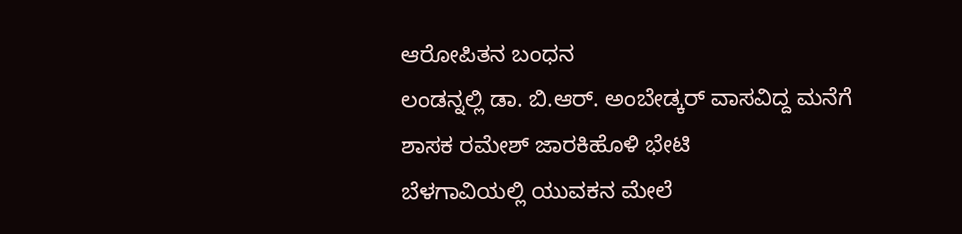ಆರೋಪಿತನ ಬಂಧನ
ಲಂಡನ್ನಲ್ಲಿ ಡಾ. ಬಿ.ಆರ್. ಅಂಬೇಡ್ಕರ್ ವಾಸವಿದ್ದ ಮನೆಗೆ ಶಾಸಕ ರಮೇಶ್ ಜಾರಕಿಹೊಳಿ ಭೇಟಿ
ಬೆಳಗಾವಿಯಲ್ಲಿ ಯುವಕನ ಮೇಲೆ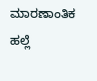ಮಾರಣಾಂತಿಕ ಹಲ್ಲೆ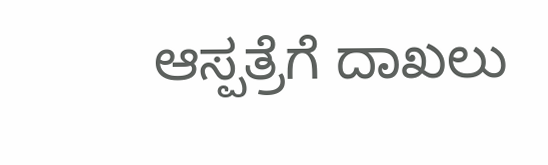ಆಸ್ಪತ್ರೆಗೆ ದಾಖಲು